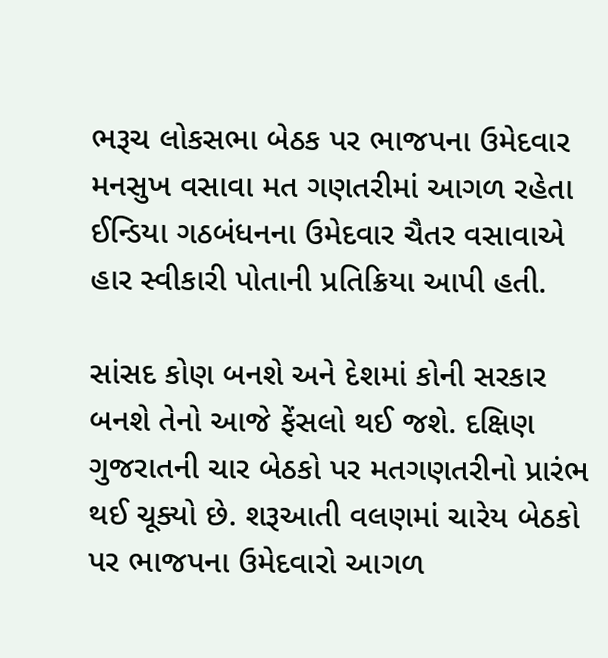ભરૂચ લોકસભા બેઠક પર ભાજપના ઉમેદવાર મનસુખ વસાવા મત ગણતરીમાં આગળ રહેતા ઈન્ડિયા ગઠબંધનના ઉમેદવાર ચૈતર વસાવાએ હાર સ્વીકારી પોતાની પ્રતિક્રિયા આપી હતી.

સાંસદ કોણ બનશે અને દેશમાં કોની સરકાર બનશે તેનો આજે ફેંસલો થઈ જશે. દક્ષિણ ગુજરાતની ચાર બેઠકો પર મતગણતરીનો પ્રારંભ થઈ ચૂક્યો છે. શરૂઆતી વલણમાં ચારેય બેઠકો પર ભાજપના ઉમેદવારો આગળ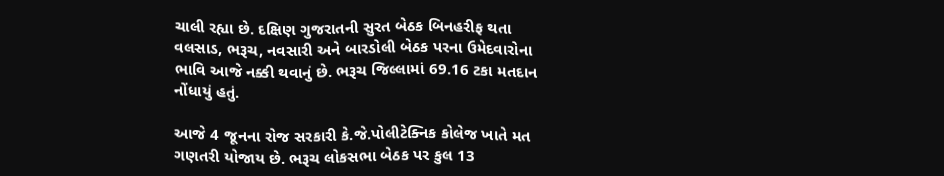ચાલી રહ્યા છે. દક્ષિણ ગુજરાતની સુરત બેઠક બિનહરીફ થતા વલસાડ, ભરૂચ, નવસારી અને બારડોલી બેઠક પરના ઉમેદવારોના ભાવિ આજે નક્કી થવાનું છે. ભરૂચ જિલ્લામાં 69.16 ટકા મતદાન નોંધાયું હતું.

આજે 4 જૂનના રોજ સરકારી કે.જે.પોલીટેક્નિક કોલેજ ખાતે મત ગણતરી યોજાય છે. ભરૂચ લોકસભા બેઠક પર કુલ 13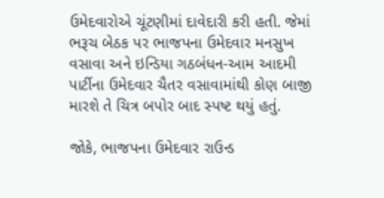ઉમેદવારોએ ચૂંટણીમાં દાવેદારી કરી હતી. જેમાં ભરૂચ બેઠક પર ભાજપના ઉમેદવાર મનસુખ વસાવા અને ઇન્ડિયા ગઠબંધન-આમ આદમી પાર્ટીના ઉમેદવાર ચૈતર વસાવામાંથી કોણ બાજી મારશે તે ચિત્ર બપોર બાદ સ્પષ્ટ થયું હતું.

જોકે, ભાજપના ઉમેદવાર રાઉન્ડ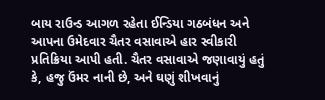બાય રાઉન્ડ આગળ રહેતા ઈન્ડિયા ગઠબંધન અને આપના ઉમેદવાર ચૈતર વસાવાએ હાર સ્વીકારી પ્રતિક્રિયા આપી હતી. ચૈતર વસાવાએ જણાવાયું હતું કે, હજુ ઉંમર નાની છે, અને ઘણું શીખવાનું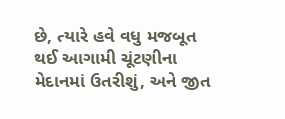છે, ત્યારે હવે વધુ મજબૂત થઈ આગામી ચૂંટણીના મેદાનમાં ઉતરીશું, અને જીત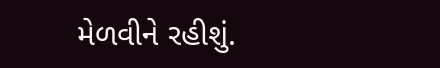મેળવીને રહીશું.